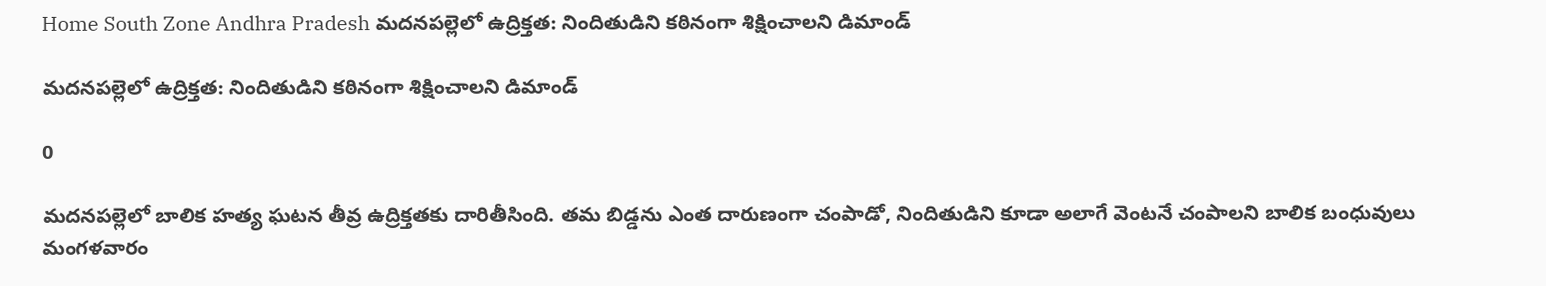Home South Zone Andhra Pradesh మదనపల్లెలో ఉద్రిక్తత: నిందితుడిని కఠినంగా శిక్షించాలని డిమాండ్

మదనపల్లెలో ఉద్రిక్తత: నిందితుడిని కఠినంగా శిక్షించాలని డిమాండ్

0

మదనపల్లెలో బాలిక హత్య ఘటన తీవ్ర ఉద్రిక్తతకు దారితీసింది. తమ బిడ్డను ఎంత దారుణంగా చంపాడో, నిందితుడిని కూడా అలాగే వెంటనే చంపాలని బాలిక బంధువులు మంగళవారం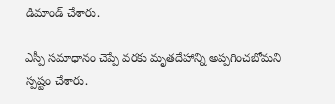డిమాండ్ చేశారు.

ఎస్పీ సమాధానం చెప్పే వరకు మృతదేహాన్ని అప్పగించబోమని స్పష్టం చేశారు.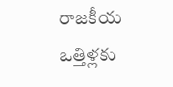రాజకీయ ఒత్తిళ్లకు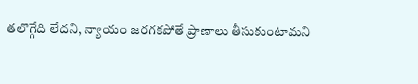తలొగ్గేది లేదని, న్యాయం జరగకపోతే ప్రాణాలు తీసుకుంటామని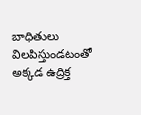బాధితులు విలపిస్తుండటంతో అక్కడ ఉద్రిక్త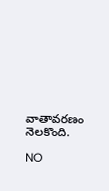వాతావరణం నెలకొంది.

NO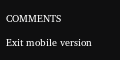COMMENTS

Exit mobile version